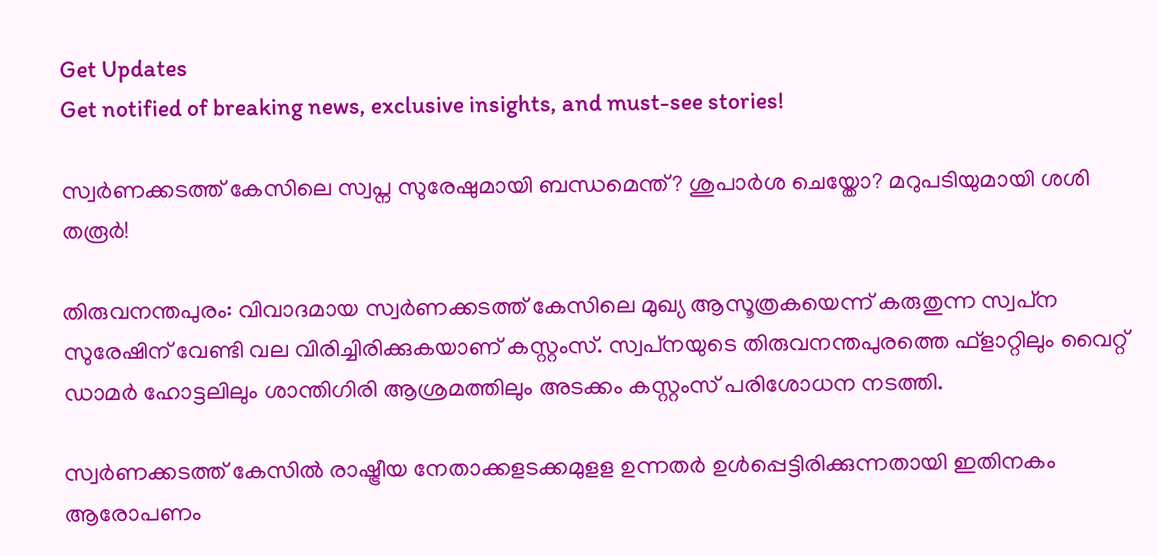Get Updates
Get notified of breaking news, exclusive insights, and must-see stories!

സ്വർണക്കടത്ത് കേസിലെ സ്വപ്ന സുരേഷുമായി ബന്ധമെന്ത്? ശുപാർശ ചെയ്തോ? മറുപടിയുമായി ശശി തരൂർ!

തിരുവനന്തപുരം: വിവാദമായ സ്വര്‍ണക്കടത്ത് കേസിലെ മുഖ്യ ആസൂത്രകയെന്ന് കരുതുന്ന സ്വപ്‌ന സുരേഷിന് വേണ്ടി വല വിരിച്ചിരിക്കുകയാണ് കസ്റ്റംസ്. സ്വപ്‌നയുടെ തിരുവനന്തപുരത്തെ ഫ്‌ളാറ്റിലും വൈറ്റ് ഡാമര്‍ ഹോട്ടലിലും ശാന്തിഗിരി ആശ്രമത്തിലും അടക്കം കസ്റ്റംസ് പരിശോധന നടത്തി.

സ്വര്‍ണക്കടത്ത് കേസില്‍ രാഷ്ട്രീയ നേതാക്കളടക്കമുളള ഉന്നതര്‍ ഉള്‍പ്പെട്ടിരിക്കുന്നതായി ഇതിനകം ആരോപണം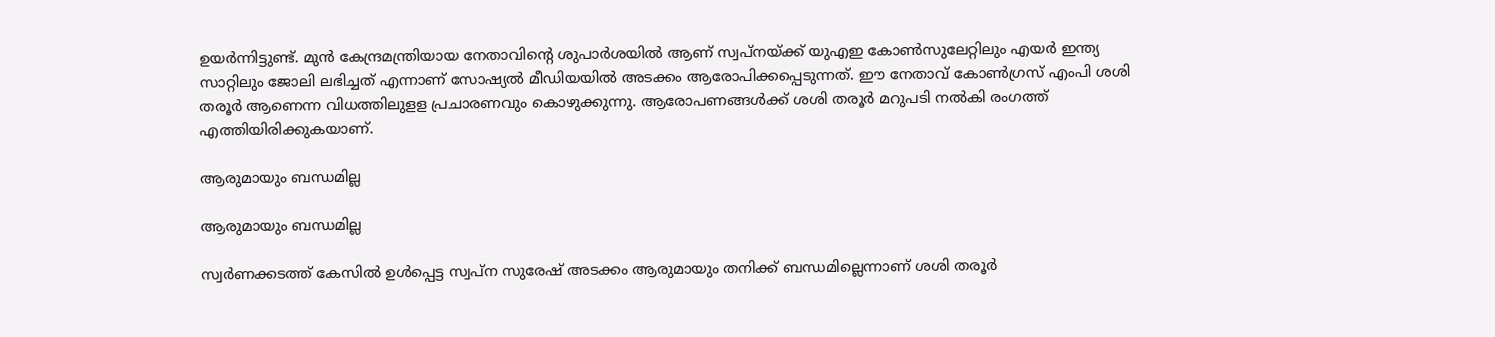ഉയര്‍ന്നിട്ടുണ്ട്. മുന്‍ കേന്ദ്രമന്ത്രിയായ നേതാവിന്റെ ശുപാര്‍ശയില്‍ ആണ് സ്വപ്‌നയ്ക്ക് യുഎഇ കോണ്‍സുലേറ്റിലും എയര്‍ ഇന്ത്യ സാറ്റിലും ജോലി ലഭിച്ചത് എന്നാണ് സോഷ്യല്‍ മീഡിയയില്‍ അടക്കം ആരോപിക്കപ്പെടുന്നത്. ഈ നേതാവ് കോണ്‍ഗ്രസ് എംപി ശശി തരൂര്‍ ആണെന്ന വിധത്തിലുളള പ്രചാരണവും കൊഴുക്കുന്നു. ആരോപണങ്ങള്‍ക്ക് ശശി തരൂര്‍ മറുപടി നല്‍കി രംഗത്ത് എത്തിയിരിക്കുകയാണ്.

ആരുമായും ബന്ധമില്ല

ആരുമായും ബന്ധമില്ല

സ്വര്‍ണക്കടത്ത് കേസില്‍ ഉള്‍പ്പെട്ട സ്വപ്‌ന സുരേഷ് അടക്കം ആരുമായും തനിക്ക് ബന്ധമില്ലെന്നാണ് ശശി തരൂര്‍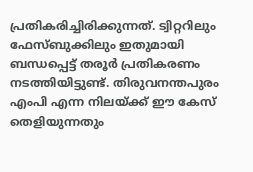പ്രതികരിച്ചിരിക്കുന്നത്. ട്വിറ്ററിലും ഫേസ്ബുക്കിലും ഇതുമായി ബന്ധപ്പെട്ട് തരൂര്‍ പ്രതികരണം നടത്തിയിട്ടുണ്ട്. തിരുവനന്തപുരം എംപി എന്ന നിലയ്ക്ക് ഈ കേസ് തെളിയുന്നതും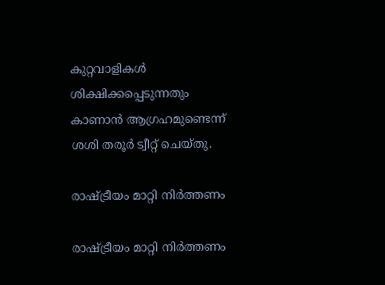കുറ്റവാളികള്‍ ശിക്ഷിക്കപ്പെടുന്നതും കാണാന്‍ ആഗ്രഹമുണ്ടെന്ന് ശശി തരൂര്‍ ട്വീറ്റ് ചെയ്തു.

രാഷ്ട്രീയം മാറ്റി നിര്‍ത്തണം

രാഷ്ട്രീയം മാറ്റി നിര്‍ത്തണം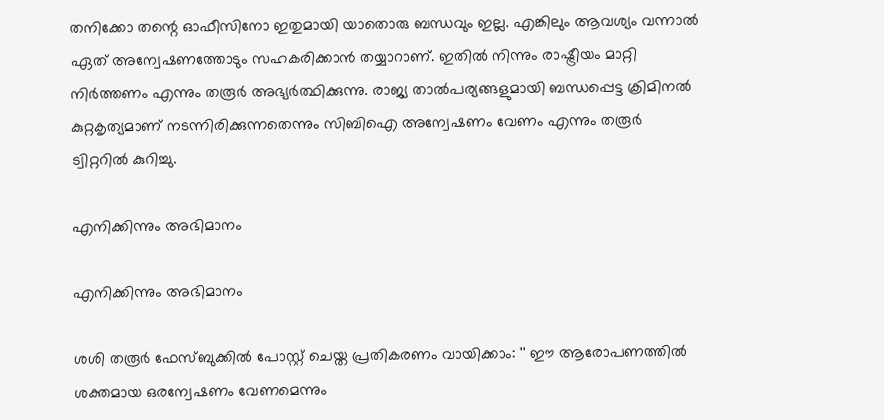തനിക്കോ തന്റെ ഓഫീസിനോ ഇതുമായി യാതൊരു ബന്ധവും ഇല്ല. എങ്കിലും ആവശ്യം വന്നാല്‍ ഏത് അന്വേഷണത്തോടും സഹകരിക്കാന്‍ തയ്യാറാണ്. ഇതില്‍ നിന്നും രാഷ്ട്രീയം മാറ്റി നിര്‍ത്തണം എന്നും തരൂര്‍ അഭ്യര്‍ത്ഥിക്കുന്നു. രാജ്യ താല്‍പര്യങ്ങളുമായി ബന്ധപ്പെട്ട ക്രിമിനല്‍ കുറ്റകൃത്യമാണ് നടന്നിരിക്കുന്നതെന്നും സിബിഐ അന്വേഷണം വേണം എന്നും തരൂര്‍ ട്വിറ്ററില്‍ കുറിച്ചു.

എനിക്കിന്നും അഭിമാനം

എനിക്കിന്നും അഭിമാനം

ശശി തരൂർ ഫേസ്ബുക്കിൽ പോസ്റ്റ് ചെയ്ത പ്രതികരണം വായിക്കാം: '' ഈ ആരോപണത്തിൽ ശക്തമായ ഒരന്വേഷണം വേണമെന്നും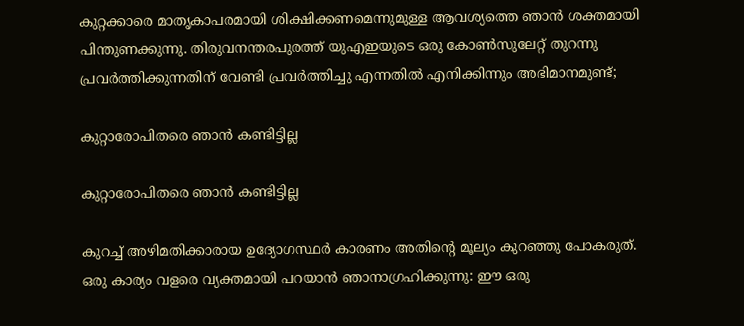കുറ്റക്കാരെ മാതൃകാപരമായി ശിക്ഷിക്കണമെന്നുമുള്ള ആവശ്യത്തെ ഞാൻ ശക്തമായി പിന്തുണക്കുന്നു. തിരുവനന്തരപുരത്ത് യുഎഇയുടെ ഒരു കോൺസുലേറ്റ് തുറന്നു പ്രവർത്തിക്കുന്നതിന് വേണ്ടി പ്രവർത്തിച്ചു എന്നതിൽ എനിക്കിന്നും അഭിമാനമുണ്ട്;

കുറ്റാരോപിതരെ ഞാൻ കണ്ടിട്ടില്ല

കുറ്റാരോപിതരെ ഞാൻ കണ്ടിട്ടില്ല

കുറച്ച് അഴിമതിക്കാരായ ഉദ്യോഗസ്ഥർ കാരണം അതിന്റെ മൂല്യം കുറഞ്ഞു പോകരുത്. ഒരു കാര്യം വളരെ വ്യക്തമായി പറയാൻ ഞാനാഗ്രഹിക്കുന്നു: ഈ ഒരു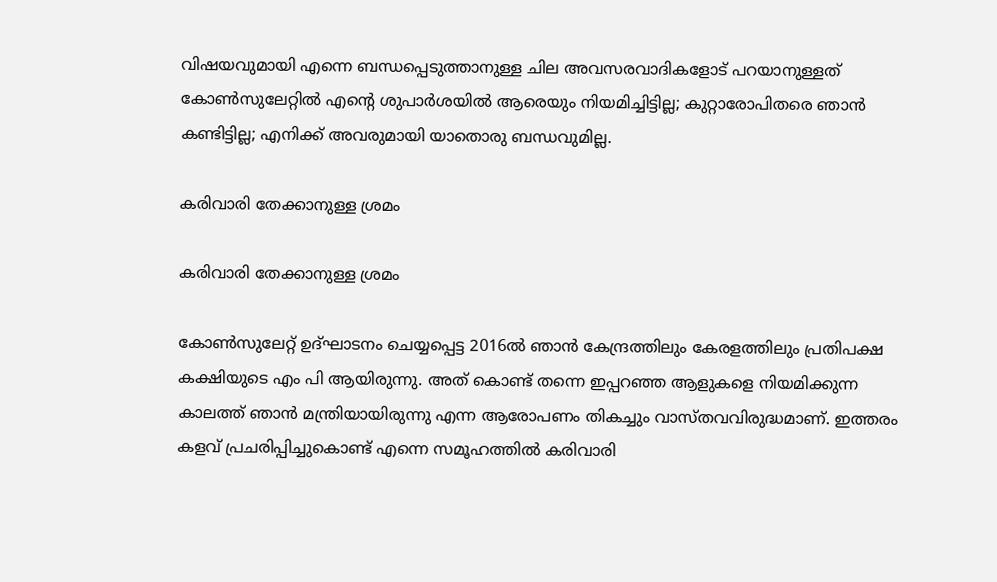വിഷയവുമായി എന്നെ ബന്ധപ്പെടുത്താനുള്ള ചില അവസരവാദികളോട് പറയാനുള്ളത് കോൺസുലേറ്റിൽ എന്റെ ശുപാർശയിൽ ആരെയും നിയമിച്ചിട്ടില്ല; കുറ്റാരോപിതരെ ഞാൻ കണ്ടിട്ടില്ല; എനിക്ക് അവരുമായി യാതൊരു ബന്ധവുമില്ല.

കരിവാരി തേക്കാനുള്ള ശ്രമം

കരിവാരി തേക്കാനുള്ള ശ്രമം

കോൺസുലേറ്റ് ഉദ്ഘാടനം ചെയ്യപ്പെട്ട 2016ൽ ഞാൻ കേന്ദ്രത്തിലും കേരളത്തിലും പ്രതിപക്ഷ കക്ഷിയുടെ എം പി ആയിരുന്നു. അത് കൊണ്ട് തന്നെ ഇപ്പറഞ്ഞ ആളുകളെ നിയമിക്കുന്ന കാലത്ത് ഞാൻ മന്ത്രിയായിരുന്നു എന്ന ആരോപണം തികച്ചും വാസ്തവവിരുദ്ധമാണ്. ഇത്തരം കളവ് പ്രചരിപ്പിച്ചുകൊണ്ട് എന്നെ സമൂഹത്തിൽ കരിവാരി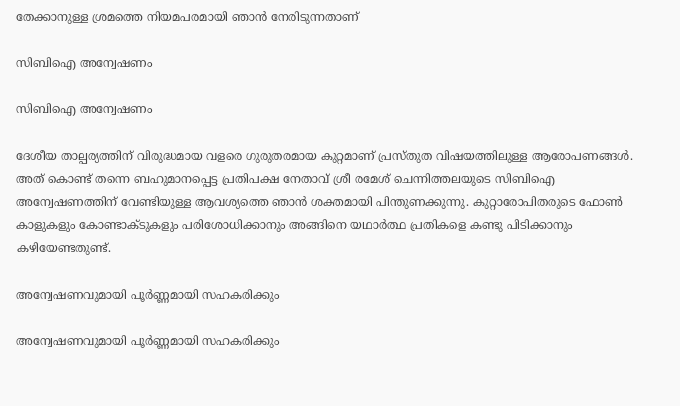തേക്കാനുള്ള ശ്രമത്തെ നിയമപരമായി ഞാൻ നേരിടുന്നതാണ്

സിബിഐ അന്വേഷണം

സിബിഐ അന്വേഷണം

ദേശീയ താല്പര്യത്തിന് വിരുദ്ധമായ വളരെ ഗുരുതരമായ കുറ്റമാണ് പ്രസ്തുത വിഷയത്തിലുള്ള ആരോപണങ്ങൾ. അത് കൊണ്ട് തന്നെ ബഹുമാനപ്പെട്ട പ്രതിപക്ഷ നേതാവ് ശ്രീ രമേശ് ചെന്നിത്തലയുടെ സിബിഐ അന്വേഷണത്തിന് വേണ്ടിയുള്ള ആവശ്യത്തെ ഞാൻ ശക്തമായി പിന്തുണക്കുന്നു. കുറ്റാരോപിതരുടെ ഫോൺ കാളുകളും കോണ്ടാക്ടുകളും പരിശോധിക്കാനും അങ്ങിനെ യഥാർത്ഥ പ്രതികളെ കണ്ടു പിടിക്കാനും കഴിയേണ്ടതുണ്ട്.

അന്വേഷണവുമായി പൂർണ്ണമായി സഹകരിക്കും

അന്വേഷണവുമായി പൂർണ്ണമായി സഹകരിക്കും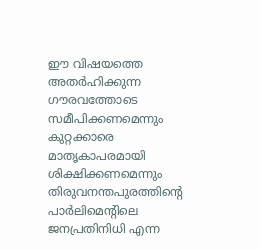ഈ വിഷയത്തെ അതർഹിക്കുന്ന ഗൗരവത്തോടെ സമീപിക്കണമെന്നും കുറ്റക്കാരെ മാതൃകാപരമായി ശിക്ഷിക്കണമെന്നും തിരുവനന്തപുരത്തിന്റെ പാർലിമെന്റിലെ ജനപ്രതിനിധി എന്ന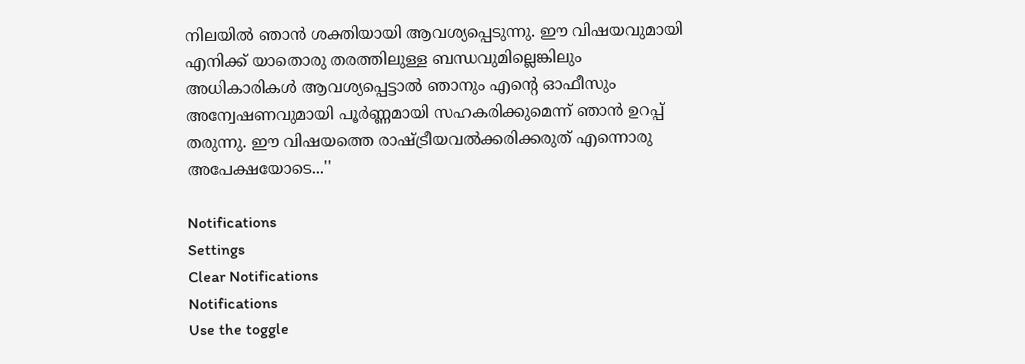നിലയിൽ ഞാൻ ശക്തിയായി ആവശ്യപ്പെടുന്നു. ഈ വിഷയവുമായി എനിക്ക് യാതൊരു തരത്തിലുള്ള ബന്ധവുമില്ലെങ്കിലും അധികാരികൾ ആവശ്യപ്പെട്ടാൽ ഞാനും എന്റെ ഓഫീസും അന്വേഷണവുമായി പൂർണ്ണമായി സഹകരിക്കുമെന്ന് ഞാൻ ഉറപ്പ് തരുന്നു. ഈ വിഷയത്തെ രാഷ്ട്രീയവൽക്കരിക്കരുത് എന്നൊരു അപേക്ഷയോടെ...''

Notifications
Settings
Clear Notifications
Notifications
Use the toggle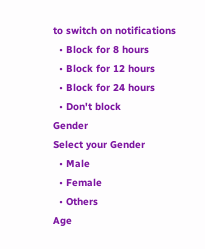to switch on notifications
  • Block for 8 hours
  • Block for 12 hours
  • Block for 24 hours
  • Don't block
Gender
Select your Gender
  • Male
  • Female
  • Others
Age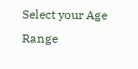Select your Age Range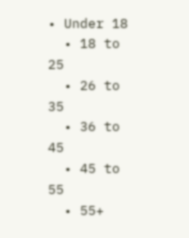• Under 18
  • 18 to 25
  • 26 to 35
  • 36 to 45
  • 45 to 55
  • 55+